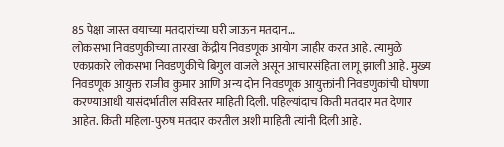85 पेक्षा जास्त वयाच्या मतदारांच्या घरी जाऊन मतदान…
लोकसभा निवडणुकीच्या तारखा केंद्रीय निवडणूक आयोग जाहीर करत आहे. त्यामुळे एकप्रकारे लोकसभा निवडणुकीचे बिगुल वाजले असून आचारसंहिता लागू झाली आहे. मुख्य निवडणूक आयुक्त राजीव कुमार आणि अन्य दोन निवडणूक आयुक्तांनी निवडणुकांची घोषणा करण्याआधी यासंदर्भातील सविस्तर माहिती दिली. पहिल्यांदाच किती मतदार मत देणार आहेत. किती महिला-पुरुष मतदार करतील अशी माहिती त्यांनी दिली आहे.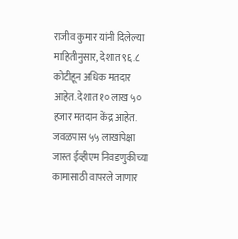राजीव कुमार यांनी दिलेल्या माहितीनुसार, देशात ९६.८ कोटीहून अधिक मतदार आहेत. देशात १० लाख ५० हजार मतदान केंद्र आहेत. जवळपास ५५ लाखांपेक्षा जास्त ईव्हीएम निवडणुकीच्या कामासाठी वापरले जाणार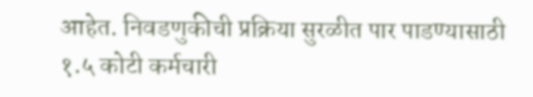आहेत. निवडणुकीची प्रक्रिया सुरळीत पार पाडण्यासाठी १.५ कोटी कर्मचारी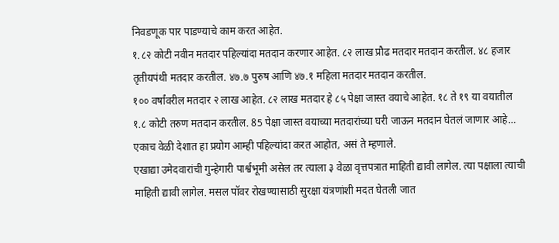निवडणूक पार पाडण्याचे काम करत आहेत.
१.८२ कोटी नवीन मतदार पहिल्यांदा मतदान करणार आहेत. ८२ लाख प्रौढ मतदार मतदान करतील. ४८ हजार तृतीयपंथी मतदार करतील. ४७.७ पुरुष आणि ४७.१ महिला मतदार मतदान करतील.
१०० वर्षांवरील मतदार २ लाख आहेत. ८२ लाख मतदार हे ८५ पेक्षा जास्त वयाचे आहेत. १८ ते १९ या वयातील १.८ कोटी तरुण मतदान करतील. 85 पेक्षा जास्त वयाच्या मतदारांच्या घरी जाऊन मतदान घेतलं जाणार आहे… एकाच वेळी देशात हा प्रयोग आम्ही पहिल्यांदा करत आहोत, असं ते म्हणाले.
एखाद्या उमेदवारांची गुन्हेगारी पार्श्वभूमी असेल तर त्याला ३ वेळा वृत्तपत्रात माहिती द्यावी लागेल. त्या पक्षाला त्याची माहिती द्यावी लागेल. मसल पॉवर रोखण्यासाठी सुरक्षा यंत्रणांशी मदत घेतली जात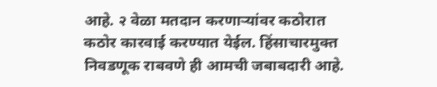आहे. २ वेळा मतदान करणाऱ्यांवर कठोरात कठोर कारवाई करण्यात येईल. हिंसाचारमुक्त निवडणूक राबवणे ही आमची जबाबदारी आहे.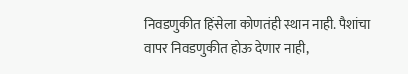निवडणुकीत हिंसेला कोणतंही स्थान नाही. पैशांचा वापर निवडणुकीत होऊ देणार नाही,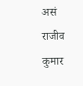असं राजीव कुमार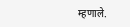म्हणाले.